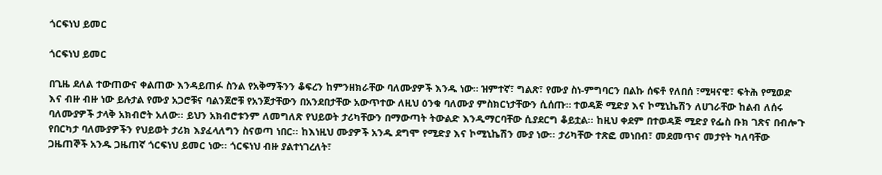ጎርፍነህ ይመር

ጎርፍነህ ይመር

በጊዜ ደለል ተውጠውና ቀልጠው እንዳይጠፉ ስንል የአቅማችንን ቆፍረን ከምንዘክራቸው ባለሙያዎች እንዱ ነው። ዝምተኛ፣ ግልጽ፣ የሙያ ስነ-ምግባርን በልኩ ሰፍቶ የለበሰ ፣ሚዛናዊ፣ ፍትሕ የሚወድ እና ብዙ ብዙ ነው ይሉታል የሙያ አጋሮቹና ባልንጀሮቹ የአንጀታቸውን በአንደበታቸው አውጥተው ለዚህ ዕንቁ ባለሙያ ምስክርነታቸውን ሲሰጡ። ተወዳጅ ሚድያ እና ኮሚኒኬሽን ለሀገራቸው ከልብ ለሰሩ ባለሙያዎች ታላቅ አክብሮት አለው፡፡ ይህን አክብሮቱንም ለመግለጽ የህይወት ታሪካቸውን በማውጣት ትውልድ እንዲማርባቸው ሲያደርግ ቆይቷል፡፡ ከዚህ ቀደም በተወዳጅ ሚድያ የፌስ ቡክ ገጽና በብሎጉ የበርካታ ባለሙያዎችን የህይወት ታሪክ እያፈላለግን ስናወጣ ነበር፡፡ ከእነዚህ ሙያዎች አንዱ ደግሞ የሚድያ እና ኮሚኒኬሽን ሙያ ነው፡፡ ታሪካቸው ተጽፎ መነበብ፣ መደመጥና መታየት ካለባቸው ጋዜጠኞች አንዱ ጋዜጠኛ ጎርፍነህ ይመር ነው፡፡ ጎርፍነህ ብዙ ያልተነገረለት፣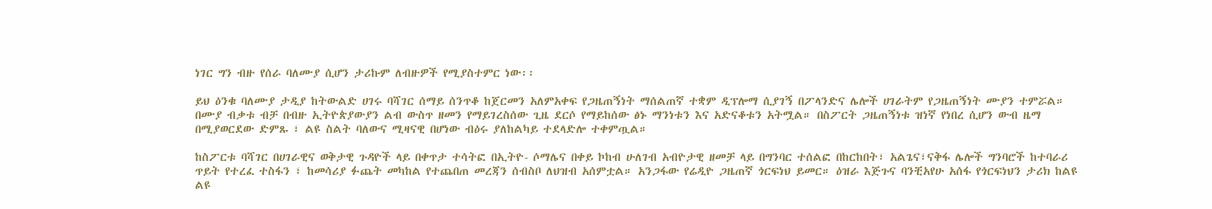ነገር ግን ብዙ የሰራ ባለሙያ ሲሆን ታሪኩም ለብዙዎች የሚያስተምር ነው፡፡

ይህ ዕንቁ ባለሙያ ታዲያ ከትውልድ ሀገሩ ባሻገር ሰማይ ሰንጥቆ ከጀርመን አለምአቀፍ የጋዜጠኝነት ማሰልጠኛ ተቋም ዲፕሎማ ሲያገኝ በፖላንድና ሌሎች ሀገራትም የጋዜጠኝነት ሙያን ተምሯል። በሙያ ብቃቱ ብቻ በብዙ ኢትዮጵያውያን ልብ ውስጥ ዘመን የማይገረስሰው ጊዜ ደርሶ የማይከሰው ፅኑ ማንነቱን እና አድናቆቱን አትሟል። በስፖርት ጋዜጠኝነቱ ዝነኛ የነበረ ሲሆን ውብ ዜማ በሚያወርደው ድምጹ ፣ ልዩ ስልት ባለውና ሚዛናዊ በሆነው ብዕሩ ያለከልካይ ተደላድሎ ተቀምጧል።

ከስፖርቱ ባሻገር በሀገራዊና ወቅታዊ ጉዳዮች ላይ በቀጥታ ተሳትፎ በኢትዮ- ሶማሌና በቀይ ኮከብ ሁለገብ አብዮታዊ ዘመቻ ላይ በግንባር ተሰልፎ በከርከበት፣ አልጌና፣ናቅፋ ሌሎች ግንባሮች ከተባራሪ ጥይት የተረፈ ተስፋን ፣ ከመሳሪያ ፉጨት መካከል የተጨበጠ መረጃን ሰብስቦ ለህዝብ አሰምቷል። አንጋፋው የሬዲዮ ጋዜጠኛ ጎርፍነህ ይመር። ዕዝራ እጅጉና ባንቺአየሁ አሰፋ የጎርፍነህን ታሪክ ከልዩ ልዩ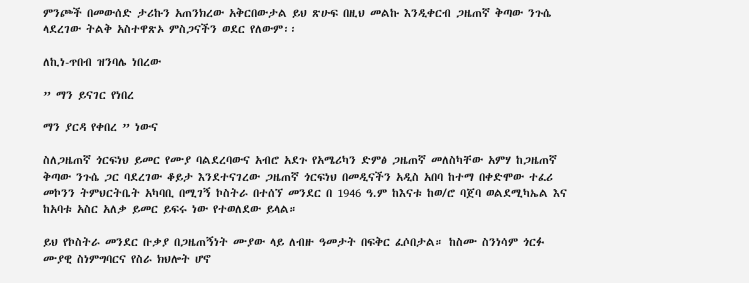ምንጮች በመውሰድ ታሪኩን አጠንክረው አቅርበውታል ይህ ጽሁፍ በዚህ መልኩ እንዲቀርብ ጋዜጠኛ ቅጣው ንጉሴ ላደረገው ትልቅ አስተዋጽኦ ምስጋናችን ወደር የለውም፡፡

ለኪነ-ጥበብ ዝንባሌ ነበረው

” ማን ይናገር የነበረ

ማን ያርዳ የቀበረ ” ነውና

ስለጋዜጠኛ ጎርፍነህ ይመር የሙያ ባልደረባውና አብሮ አደጉ የአሜሪካን ድምፅ ጋዜጠኛ መለስካቸው አምሃ ከጋዜጠኛ ቅጣው ንጉሴ ጋር ባደረገው ቆይታ እንደተናገረው ጋዜጠኛ ጎርፍነህ በመዲናችን አዲስ አበባ ከተማ በቀድሞው ተፈሪ መኮንን ትምህርትቤት አካባቢ በሚገኝ ኮስትራ በተሰኘ መንደር በ 1946 ዓ.ም ከእናቱ ከወ/ሮ ባጀባ ወልደሚካኤል እና ከአባቱ አስር አለቃ ይመር ይፍሩ ነው የተወለደው ይላል።

ይህ የኮስትራ መንደር ቡቃያ በጋዜጠኝነት ሙያው ላይ ለብዙ ዓመታት በፍቅር ፈሶበታል። ከስሙ ስንነሳም ጎርፉ ሙያዊ ስነምግባርና የስራ ክህሎት ሆኖ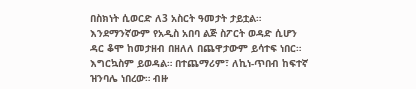በስክነት ሲወርድ ለ3 አስርት ዓመታት ታይቷል። እንደማንኛውም የአዲስ አበባ ልጅ ስፖርት ወዳድ ሲሆን ዳር ቆሞ ከመታዘብ በዘለለ በጨዋታውም ይሳተፍ ነበር። እግርኳስም ይወዳል። በተጨማሪም፣ ለኪነ-ጥበብ ከፍተኛ ዝንባሌ ነበረው። ብዙ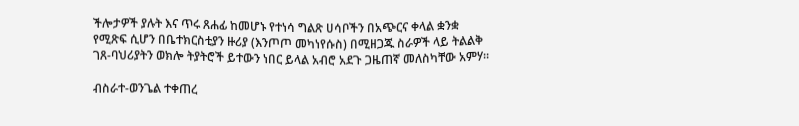ችሎታዎች ያሉት እና ጥሩ ጸሐፊ ከመሆኑ የተነሳ ግልጽ ሀሳቦችን በአጭርና ቀላል ቋንቋ የሚጽፍ ሲሆን በቤተክርስቲያን ዙሪያ (እንጦጦ መካነየሱስ) በሚዘጋጁ ስራዎች ላይ ትልልቅ ገጸ-ባህሪያትን ወክሎ ትያትሮች ይተውን ነበር ይላል አብሮ አደጉ ጋዜጠኛ መለስካቸው አምሃ።

ብስራተ-ወንጌል ተቀጠረ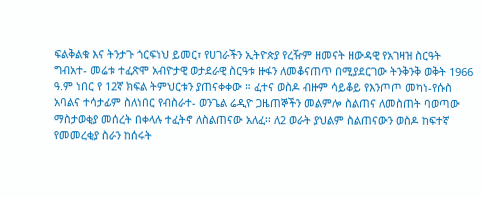ፍልቅልቁ እና ትንታጉ ጎርፍነህ ይመር፣ የሀገራችን ኢትዮጵያ የረዥም ዘመናት ዘውዳዊ የአገዛዝ ስርዓት ግብአተ- መሬቱ ተፈጽሞ አብዮታዊ ወታደራዊ ስርዓቱ ዙፋን ለመቆናጠጥ በሚያደርገው ትንቅንቅ ወቅት 1966 ዓ.ም ነበር የ 12ኛ ክፍል ትምህርቱን ያጠናቀቀው ። ፈተና ወስዶ ብዙም ሳይቆይ የእንጦጦ መካነ-የሱስ አባልና ተሳታፊም ስለነበር የብስራተ- ወንጌል ሬዲዮ ጋዜጠኞችን መልምሎ ስልጠና ለመስጠት ባወጣው ማስታወቂያ መሰረት በቀላሉ ተፈትኖ ለስልጠናው አለፈ፡፡ ለ2 ወራት ያህልም ስልጠናውን ወስዶ ከፍተኛ የመመረቂያ ስራን ከሰሩት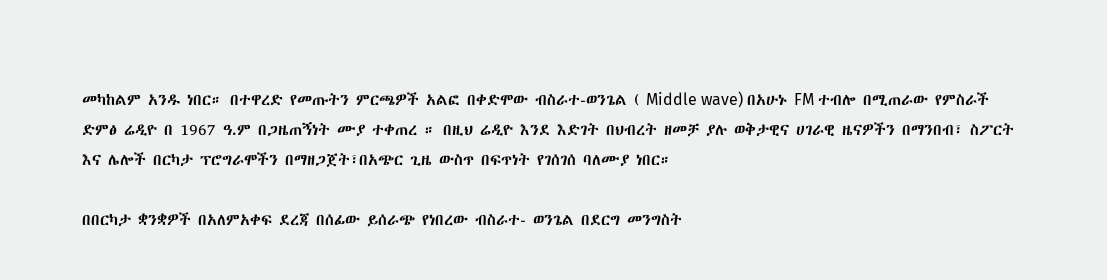መካከልም አንዱ ነበር። በተዋረድ የመጡትን ምርጫዎች አልፎ በቀድሞው ብስራተ-ወንጌል ( Middle wave) በአሁኑ FM ተብሎ በሚጠራው የምስራች ድምፅ ሬዲዮ በ 1967 ዓ.ም በጋዜጠኝነት ሙያ ተቀጠረ ። በዚህ ሬዲዮ እንደ እድገት በህብረት ዘመቻ ያሉ ወቅታዊና ሀገራዊ ዜናዎችን በማንበብ፣ ስፖርት እና ሌሎች በርካታ ፕሮግራሞችን በማዘጋጀት፣በአጭር ጊዜ ውስጥ በፍጥነት የገሰገሰ ባለሙያ ነበር።

በበርካታ ቋንቋዎች በአለምአቀፍ ደረጃ በሰፊው ይሰራጭ የነበረው ብስራተ- ወንጌል በደርግ መንግስት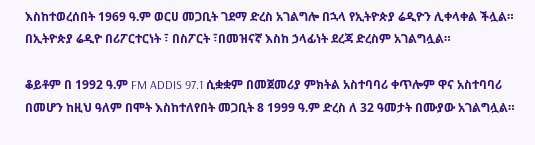እስከተወረሰበት 1969 ዓ.ም ወርሀ መጋቢት ገደማ ድረስ አገልግሎ በኋላ የኢትዮጵያ ሬዲዮን ሊቀላቀል ችሏል። በኢትዮጵያ ሬዲዮ በሪፖርተርነት ፣ በስፖርት ፣በመዝናኛ እስከ ኃላፊነት ደረጃ ድረስም አገልግሏል።

ቆይቶም በ 1992 ዓ.ም FM ADDIS 97.1 ሲቋቋም በመጀመሪያ ምክትል አስተባባሪ ቀጥሎም ዋና አስተባባሪ በመሆን ከዚህ ዓለም በሞት እስከተለየበት መጋቢት 8 1999 ዓ.ም ድረስ ለ 32 ዓመታት በሙያው አገልግሏል።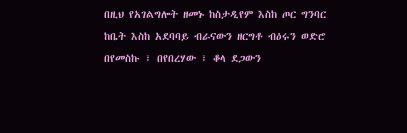በዚህ የአገልግሎት ዘመኑ ከስታዲየም እስከ ጦር ግንባር ከቤት እስከ አደባባይ ብራናውን ዘርግቶ ብዕሩን ወድሮ በየመስኩ ፣ በየበረሃው ፣ ቆላ ደጋውን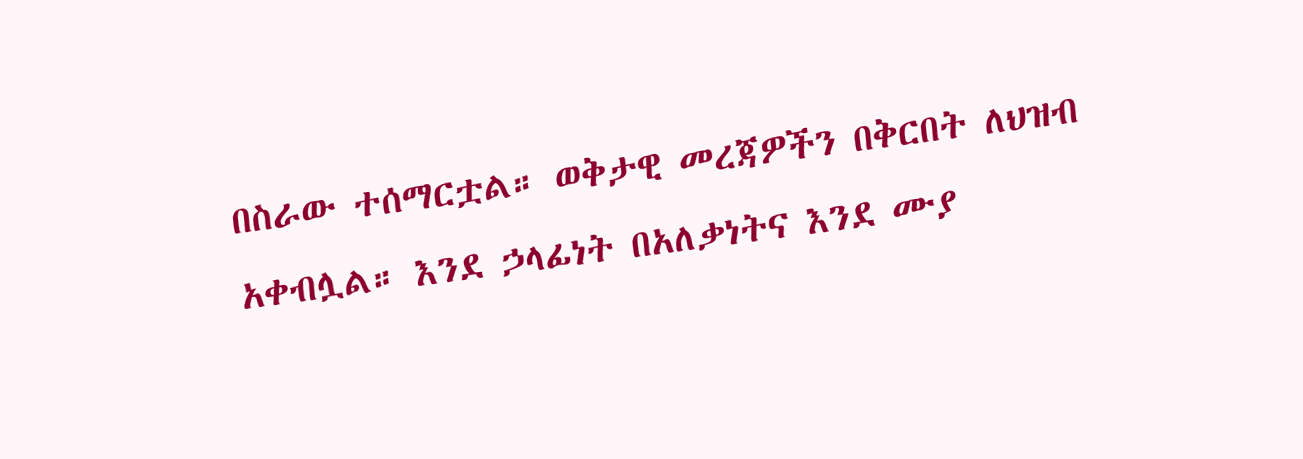በስራው ተሰማርቷል። ወቅታዊ መረጃዎችን በቅርበት ለህዝብ አቀብሏል። እንደ ኃላፊነት በአለቃነትና እንደ ሙያ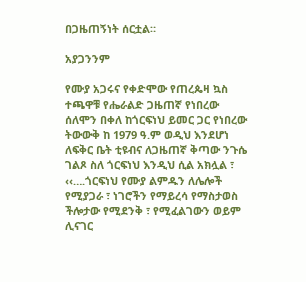በጋዜጠኝነት ሰርቷል።

አያጋንንም

የሙያ አጋሩና የቀድሞው የጠረጴዛ ኳስ ተጫዋቹ የሔራልድ ጋዜጠኛ የነበረው ሰለሞን በቀለ ከጎርፍነህ ይመር ጋር የነበረው ትውውቅ ከ 1979 ዓ.ም ወዲህ እንደሆነ ለፍቅር ቤት ቲዩብና ለጋዜጠኛ ቅጣው ንጉሴ ገልጾ ስለ ጎርፍነህ እንዲህ ሲል አክሏል ፣ ‹‹….ጎርፍነህ የሙያ ልምዱን ለሌሎች የሚያጋራ ፣ ነገሮችን የማይረሳ የማስታወስ ችሎታው የሚደንቅ ፣ የሚፈልገውን ወይም ሊናገር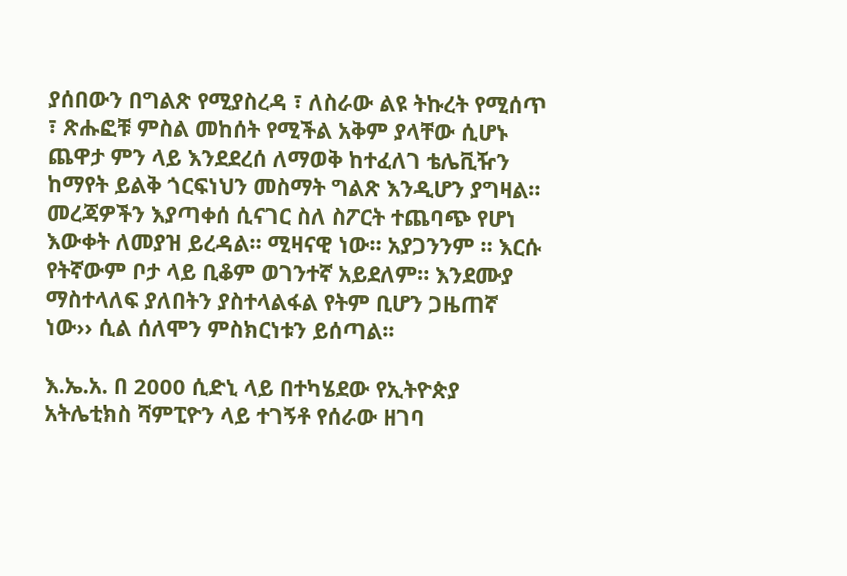ያሰበውን በግልጽ የሚያስረዳ ፣ ለስራው ልዩ ትኩረት የሚሰጥ ፣ ጽሑፎቹ ምስል መከሰት የሚችል አቅም ያላቸው ሲሆኑ ጨዋታ ምን ላይ እንደደረሰ ለማወቅ ከተፈለገ ቴሌቪዥን ከማየት ይልቅ ጎርፍነህን መስማት ግልጽ እንዲሆን ያግዛል። መረጃዎችን እያጣቀሰ ሲናገር ስለ ስፖርት ተጨባጭ የሆነ እውቀት ለመያዝ ይረዳል። ሚዛናዊ ነው። አያጋንንም ። እርሱ የትኛውም ቦታ ላይ ቢቆም ወገንተኛ አይደለም። እንደሙያ ማስተላለፍ ያለበትን ያስተላልፋል የትም ቢሆን ጋዜጠኛ ነው›› ሲል ሰለሞን ምስክርነቱን ይሰጣል፡፡

እ.ኤ.አ. በ 2000 ሲድኒ ላይ በተካሄደው የኢትዮጵያ አትሌቲክስ ሻምፒዮን ላይ ተገኝቶ የሰራው ዘገባ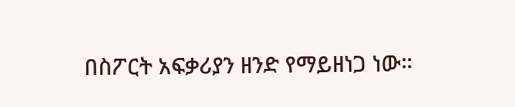በስፖርት አፍቃሪያን ዘንድ የማይዘነጋ ነው።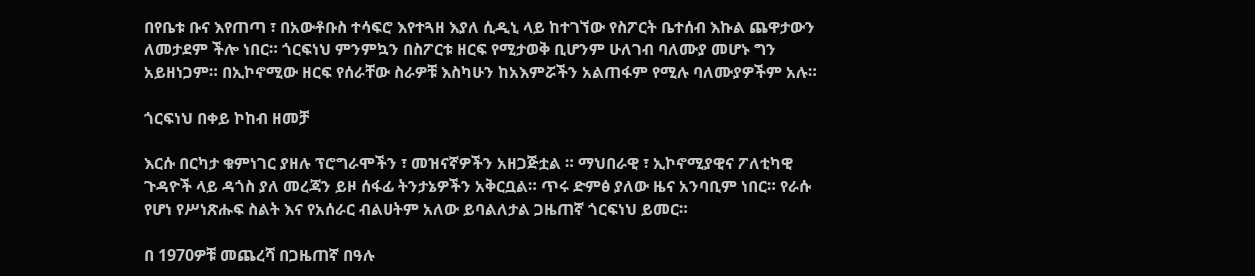በየቤቱ ቡና እየጠጣ ፣ በአውቶቡስ ተሳፍሮ እየተጓዘ እያለ ሲዲኒ ላይ ከተገኘው የስፖርት ቤተሰብ እኩል ጨዋታውን ለመታደም ችሎ ነበር። ጎርፍነህ ምንምኳን በስፖርቱ ዘርፍ የሚታወቅ ቢሆንም ሁለገብ ባለሙያ መሆኑ ግን አይዘነጋም። በኢኮኖሚው ዘርፍ የሰራቸው ስራዎቹ እስካሁን ከአእምሯችን አልጠፋም የሚሉ ባለሙያዎችም አሉ።

ጎርፍነህ በቀይ ኮከብ ዘመቻ

እርሱ በርካታ ቁምነገር ያዘሉ ፕሮግራሞችን ፣ መዝናኛዎችን አዘጋጅቷል ። ማህበራዊ ፣ ኢኮኖሚያዊና ፖለቲካዊ ጉዳዮች ላይ ዳጎስ ያለ መረጃን ይዞ ሰፋፊ ትንታኔዎችን አቅርቧል። ጥሩ ድምፅ ያለው ዜና አንባቢም ነበር። የራሱ የሆነ የሥነጽሑፍ ስልት እና የአሰራር ብልሀትም አለው ይባልለታል ጋዜጠኛ ጎርፍነህ ይመር።

በ 1970ዎቹ መጨረሻ በጋዜጠኛ በዓሉ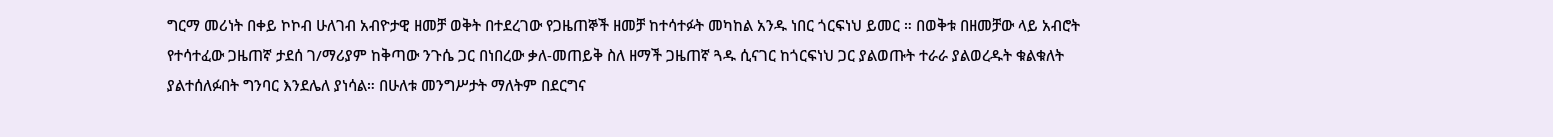ግርማ መሪነት በቀይ ኮኮብ ሁለገብ አብዮታዊ ዘመቻ ወቅት በተደረገው የጋዜጠኞች ዘመቻ ከተሳተፉት መካከል አንዱ ነበር ጎርፍነህ ይመር ። በወቅቱ በዘመቻው ላይ አብሮት የተሳተፈው ጋዜጠኛ ታደሰ ገ/ማሪያም ከቅጣው ንጉሴ ጋር በነበረው ቃለ-መጠይቅ ስለ ዘማች ጋዜጠኛ ጓዱ ሲናገር ከጎርፍነህ ጋር ያልወጡት ተራራ ያልወረዱት ቁልቁለት ያልተሰለፉበት ግንባር እንደሌለ ያነሳል። በሁለቱ መንግሥታት ማለትም በደርግና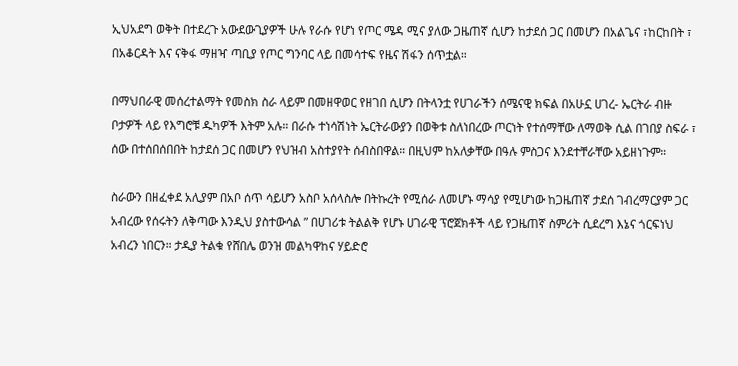ኢህአደግ ወቅት በተደረጉ አውደውጊያዎች ሁሉ የራሱ የሆነ የጦር ሜዳ ሚና ያለው ጋዜጠኛ ሲሆን ከታደሰ ጋር በመሆን በአልጌና ፣ከርከበት ፣ በአቆርዳት እና ናቅፋ ማዘዣ ጣቢያ የጦር ግንባር ላይ በመሳተፍ የዜና ሽፋን ሰጥቷል።

በማህበራዊ መሰረተልማት የመስክ ስራ ላይም በመዘዋወር የዘገበ ሲሆን በትላንቷ የሀገራችን ሰሜናዊ ክፍል በአሁኗ ሀገረ- ኤርትራ ብዙ ቦታዎች ላይ የእግሮቹ ዱካዎች እትም አሉ። በራሱ ተነሳሽነት ኤርትራውያን በወቅቱ ስለነበረው ጦርነት የተሰማቸው ለማወቅ ሲል በገበያ ስፍራ ፣ ሰው በተሰበሰበበት ከታደሰ ጋር በመሆን የህዝብ አስተያየት ሰብስበዋል። በዚህም ከአለቃቸው በዓሉ ምስጋና እንደተቸራቸው አይዘነጉም።

ስራውን በዘፈቀደ አሊያም በአቦ ሰጥ ሳይሆን አስቦ አሰላስሎ በትኩረት የሚሰራ ለመሆኑ ማሳያ የሚሆነው ከጋዜጠኛ ታደሰ ገብረማርያም ጋር አብረው የሰሩትን ለቅጣው እንዲህ ያስተውሳል ” በሀገሪቱ ትልልቅ የሆኑ ሀገራዊ ፕሮጀክቶች ላይ የጋዜጠኛ ስምሪት ሲደረግ እኔና ጎርፍነህ አብረን ነበርን። ታዲያ ትልቁ የሸበሌ ወንዝ መልካዋከና ሃይድሮ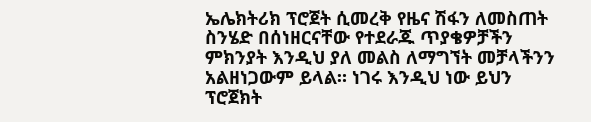ኤሌክትሪክ ፕሮጀት ሲመረቅ የዜና ሽፋን ለመስጠት ስንሄድ በሰነዘርናቸው የተደራጁ ጥያቄዎቻችን ምክንያት እንዲህ ያለ መልስ ለማግኘት መቻላችንን አልዘነጋውም ይላል። ነገሩ እንዲህ ነው ይህን ፕሮጀክት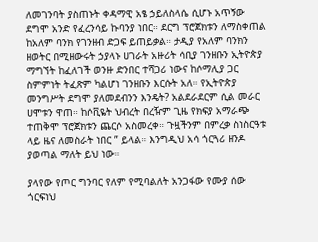ለመገንባት ያስጠኑት ቀዳማዊ አፄ ኃይለስላሴ ሲሆኑ አጥኝው ደግሞ አንድ የፈረንሳይ ኩባንያ ነበር። ደርግ ፕሮጀክቱን ለማስቀጠል ከአለም ባንክ የገንዘብ ድጋፍ ይጠይቃል። ታዲያ የአለም ባንክን ዘወትር በሚዘውሩት ኃያላኑ ሀገራት አዙሪት ሳቢያ ገንዘቡን ኢትዮጵያ ማግኘት ከፈለገች ወንዙ ድንበር ተሻጋሪ ነውና ከሶማሊያ ጋር ስምምነት ትፈጽም ካልሆነ ገንዘቡን እርሱት አለ። የኢትዮጵያ መንግሥት ደግሞ ያለመደብንን እንዴት? አልደራደርም ሲል መራር ሀሞቱን ዋጠ። ከሶቪዬት ህብረት በረዥም ጊዜ የክፍያ አማራጭ ተጠቅሞ ፕሮጀክቱን ጨርሶ አስመረቀ። ጉዟችንም በምረቃ ስነስርዓቱ ላይ ዜና ለመስራት ነበር ” ይላል። እንግዲህ አሳ ጎርጓሪ ዘንዶ ያወጣል ማለት ይህ ነው።

ያላየው የጦር ግንባር የለም የሚባልለት አንጋፋው የሙያ ሰው ጎርፍነህ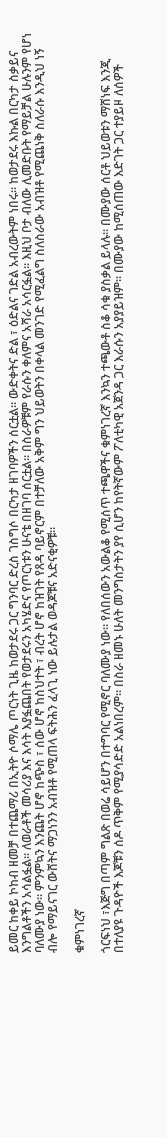ይመር ከቀይ ኮከብ ዘመቻ በተጨማሪ በኢትዮ ሶማሌ ጦርነት ጊዜ ከወታደሩ ጋር ግንባር ድረስ ገስግሶ በርካታ ዘገባዎችን ሰርቷል። ውድቀትና ድል ፣ ዕድልና ገድል አብረውትም ነበሩ። ከወታደሩ እኩል በርካታ ስቃይና እንግልቶችን አሳልፏል። ለወራቶች መሳሪያ እና እሳት እያፏጨበት የወታደሩን አካሄድና የጦርነቱን ሁናቴ በዘገባ ሰርቷል። በስራዎቹም የራሱን ቀለምና አሻራ አሳርፏል። እዚህ ቦታ ብለው ሊመድቡት የማይቻል ሁሉንም የሆነ ባለሙያ ነው። ምንምኳን እንጨት ሆኖ ከጭስ ፣ ሰው ሆኖ ከስህተት ፣ ብረት ሆኖ ከዝገት የጸዳ ባይኖርም በተቻለው አቅም ግን ህይወትን በቀላል መንገድ የሚፈልግ ስለስራው አብዝቶ የሚጨነቅ ስለራሱ እንዲህ ነኝ ብሎ የማይናገር ውሸትና ማጋነንን አብዝቶ የሚጠላ ፍትሕን ፈላጊ ነው ይሉታል ወዳጆቹና አድናቂዎቹ።

ቁምነገረኛ

ጎርፍነህ ፣እጅግ በጣም ግልጽ በወሬ ሳይሆን በተግባር የሚኖር ባለሙያ ነው። የለበሰውን አውልቆ የሚሰጥ ተጫዋችና ቁምነገረኛ እንኳን ተጫውቶ ስቆ ሳቁ ያስቃል ይላሉ። በሙያው ሰርቶ ህይወቱን ማሸነፍ እንጂ በተለያዩ ጉዳዮች እጆቹን ሰዶ ጥቅም የሚያሳድድ አልነበረም። በስራ ዘመኑ ሁለት መንግስታትን ያየ ሲሆን ከየትኛውም ፖለቲካዊ አጀንዳ ጋር እራሱን አያያይዝም። በሙያው ከሚሰጠው እድገት ጋር ተያይዞ ለሰዎች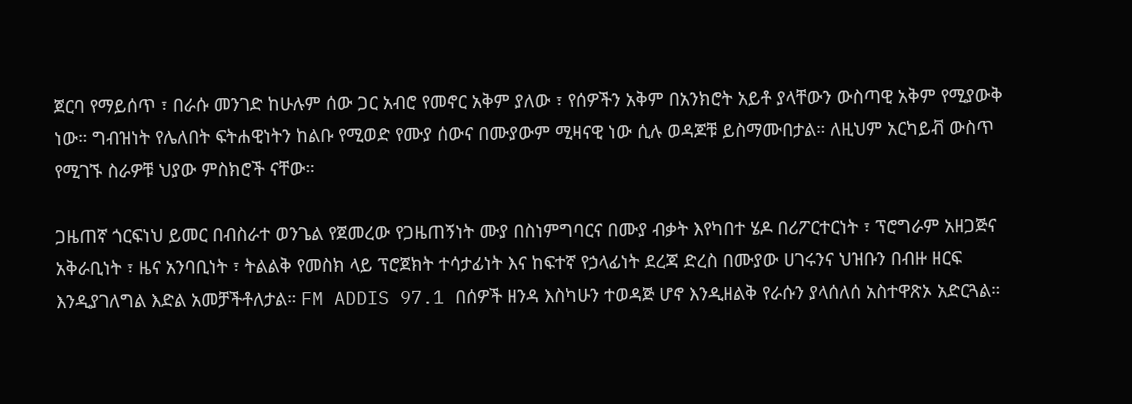ጀርባ የማይሰጥ ፣ በራሱ መንገድ ከሁሉም ሰው ጋር አብሮ የመኖር አቅም ያለው ፣ የሰዎችን አቅም በአንክሮት አይቶ ያላቸውን ውስጣዊ አቅም የሚያውቅ ነው። ግብዝነት የሌለበት ፍትሐዊነትን ከልቡ የሚወድ የሙያ ሰውና በሙያውም ሚዛናዊ ነው ሲሉ ወዳጆቹ ይስማሙበታል። ለዚህም አርካይቭ ውስጥ የሚገኙ ስራዎቹ ህያው ምስክሮች ናቸው።

ጋዜጠኛ ጎርፍነህ ይመር በብስራተ ወንጌል የጀመረው የጋዜጠኝነት ሙያ በስነምግባርና በሙያ ብቃት እየካበተ ሄዶ በሪፖርተርነት ፣ ፕሮግራም አዘጋጅና አቅራቢነት ፣ ዜና አንባቢነት ፣ ትልልቅ የመስክ ላይ ፕሮጀክት ተሳታፊነት እና ከፍተኛ የኃላፊነት ደረጃ ድረስ በሙያው ሀገሩንና ህዝቡን በብዙ ዘርፍ እንዲያገለግል እድል አመቻችቶለታል። FM ADDIS 97.1 በሰዎች ዘንዳ እስካሁን ተወዳጅ ሆኖ እንዲዘልቅ የራሱን ያላሰለሰ አስተዋጽኦ አድርጓል።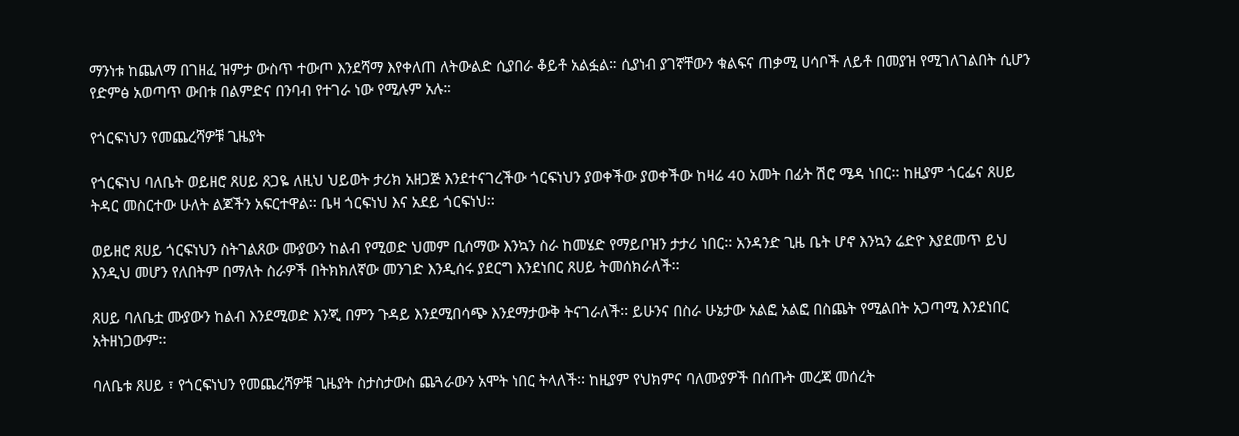ማንነቱ ከጨለማ በገዘፈ ዝምታ ውስጥ ተውጦ እንደሻማ እየቀለጠ ለትውልድ ሲያበራ ቆይቶ አልፏል። ሲያነብ ያገኛቸውን ቁልፍና ጠቃሚ ሀሳቦች ለይቶ በመያዝ የሚገለገልበት ሲሆን የድምፅ አወጣጥ ውበቱ በልምድና በንባብ የተገራ ነው የሚሉም አሉ።

የጎርፍነህን የመጨረሻዎቹ ጊዜያት

የጎርፍነህ ባለቤት ወይዘሮ ጸሀይ ጸጋዬ ለዚህ ህይወት ታሪክ አዘጋጅ እንደተናገረችው ጎርፍነህን ያወቀችው ያወቀችው ከዛሬ 40 አመት በፊት ሽሮ ሜዳ ነበር፡፡ ከዚያም ጎርፌና ጸሀይ ትዳር መስርተው ሁለት ልጆችን አፍርተዋል፡፡ ቤዛ ጎርፍነህ እና አደይ ጎርፍነህ፡፡

ወይዘሮ ጸሀይ ጎርፍነህን ስትገልጸው ሙያውን ከልብ የሚወድ ህመም ቢሰማው እንኳን ስራ ከመሄድ የማይቦዝን ታታሪ ነበር፡፡ አንዳንድ ጊዜ ቤት ሆኖ እንኳን ሬድዮ እያደመጥ ይህ እንዲህ መሆን የለበትም በማለት ስራዎች በትክክለኛው መንገድ እንዲሰሩ ያደርግ እንደነበር ጸሀይ ትመሰክራለች፡፡

ጸሀይ ባለቤቷ ሙያውን ከልብ እንደሚወድ እንጂ በምን ጉዳይ እንደሚበሳጭ እንደማታውቅ ትናገራለች፡፡ ይሁንና በስራ ሁኔታው አልፎ አልፎ በስጨት የሚልበት አጋጣሚ እንደነበር አትዘነጋውም፡፡

ባለቤቱ ጸሀይ ፣ የጎርፍነህን የመጨረሻዎቹ ጊዜያት ስታስታውስ ጨጓራውን አሞት ነበር ትላለች፡፡ ከዚያም የህክምና ባለሙያዎች በሰጡት መረጃ መሰረት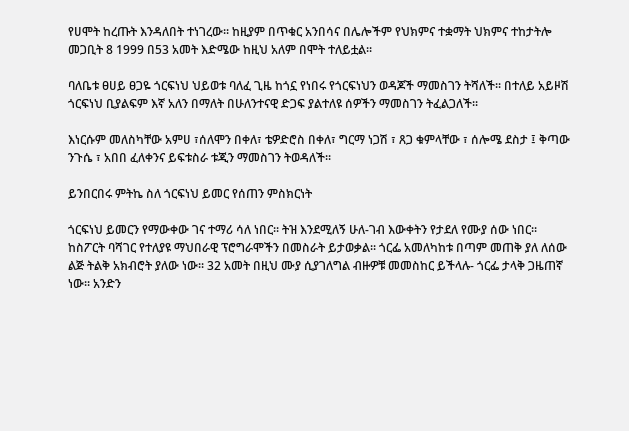የሀሞት ከረጡት እንዳለበት ተነገረው፡፡ ከዚያም በጥቁር አንበሳና በሌሎችም የህክምና ተቋማት ህክምና ተከታትሎ መጋቢት 8 1999 በ53 አመት እድሜው ከዚህ አለም በሞት ተለይቷል፡፡

ባለቤቱ ፀሀይ ፀጋዬ ጎርፍነህ ህይወቱ ባለፈ ጊዜ ከጎኗ የነበሩ የጎርፍነህን ወዳጆች ማመስገን ትሻለች፡፡ በተለይ አይዞሽ ጎርፍነህ ቢያልፍም እኛ አለን በማለት በሁለንተናዊ ድጋፍ ያልተለዩ ሰዎችን ማመስገን ትፈልጋለች፡፡

እነርሱም መለስካቸው አምሀ ፣ሰለሞን በቀለ፣ ቴዎድሮስ በቀለ፣ ግርማ ነጋሽ ፣ ጸጋ ቁምላቸው ፣ ሰሎሜ ደስታ ፤ ቅጣው ንጉሴ ፣ አበበ ፈለቀንና ይፍቱስራ ቱጂን ማመስገን ትወዳለች፡፡

ይንበርበሩ ምትኬ ስለ ጎርፍነህ ይመር የሰጠን ምስክርነት

ጎርፍነህ ይመርን የማውቀው ገና ተማሪ ሳለ ነበር፡፡ ትዝ እንደሚለኝ ሁለ-ገብ እውቀትን የታደለ የሙያ ሰው ነበር፡፡ከስፖርት ባሻገር የተለያዩ ማህበራዊ ፕሮግራሞችን በመስራት ይታወቃል፡፡ ጎርፌ አመለካከቱ በጣም መጠቅ ያለ ለሰው ልጅ ትልቅ አክብሮት ያለው ነው፡፡ 32 አመት በዚህ ሙያ ሲያገለግል ብዙዎቹ መመስከር ይችላሉ- ጎርፌ ታላቅ ጋዜጠኛ ነው፡፡ አንድን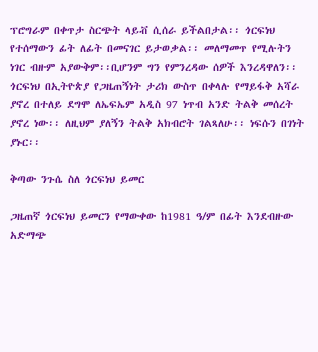ፕሮግራም በቀጥታ ስርጭት ላይቭ ሲሰራ ይችልበታል፡፡ ጎርፍነህ የተሰማውን ፊት ለፊት በመናገር ይታወቃል፡፡ መለማመጥ የሚሉትን ነገር ብዙም አያውቅም፡፡ቢሆንም ግን የምንረዳው ሰዎች እንረዳዋለን፡፡ ጎርፍነህ በኢትዮጵያ የጋዜጠኝነት ታሪክ ውስጥ በቀላሉ የማይፋቅ አሻራ ያኖረ በተለይ ደግሞ ለኤፍኤም አዲስ 97 ነጥብ አንድ ትልቅ መሰረት ያኖረ ነው፡፡ ለዚህም ያለኝን ትልቅ አክብሮት ገልጻለሁ፡፡ ነፍሱን በገነት ያኑር፡፡

ቅጣው ንጉሴ ስለ ጎርፍነህ ይመር

ጋዜጠኛ ጎርፍነህ ይመርን የማውቀው ከ1981 ዓ/ም በፊት እንደብዙው አድማጭ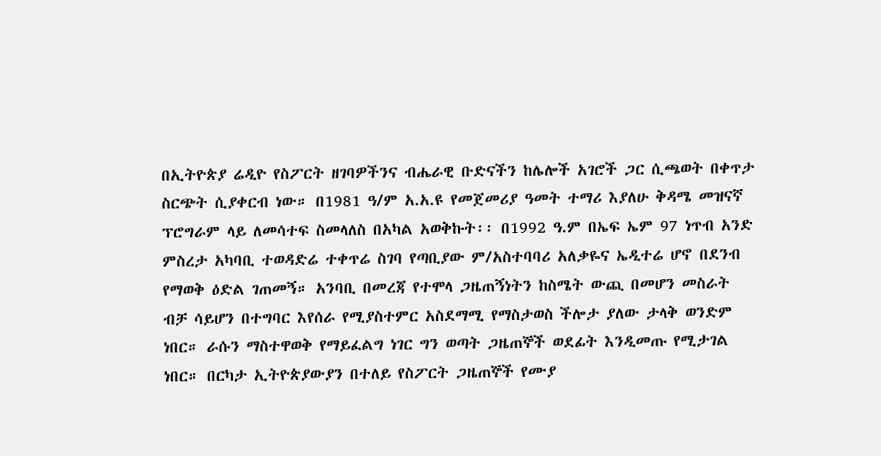በኢትዮጵያ ሬዲዮ የስፖርት ዘገባዎችንና ብሔራዊ ቡድናችን ከሌሎች አገሮች ጋር ሲጫወት በቀጥታ ስርጭት ሲያቀርብ ነው። በ1981 ዓ/ም አ.አ.ዩ የመጀመሪያ ዓመት ተማሪ እያለሁ ቅዳሜ መዝናኛ ፕሮግራም ላይ ለመሳተፍ ስመላለስ በአካል አወቅኩት፡፡ በ1992 ዓ.ም በኤፍ ኤም 97 ነጥብ አንድ ምስረታ አካባቢ ተወዳድሬ ተቀጥሬ ስገባ የጣቢያው ም/አስተባባሪ አለቃዬና ኤዲተሬ ሆኖ በደንብ የማወቅ ዕድል ገጠመኝ። አንባቢ በመረጃ የተሞላ ጋዜጠኝነትን ከስሜት ውጪ በመሆን መስራት ብቻ ሳይሆን በተግባር እየሰራ የሚያስተምር አስደማሚ የማስታወስ ችሎታ ያለው ታላቅ ወንድም ነበር። ራሱን ማስተዋወቅ የማይፈልግ ነገር ግን ወጣት ጋዜጠኞች ወደፊት እንዲመጡ የሚታገል ነበር። በርካታ ኢትዮጵያውያን በተለይ የስፖርት ጋዜጠኞች የሙያ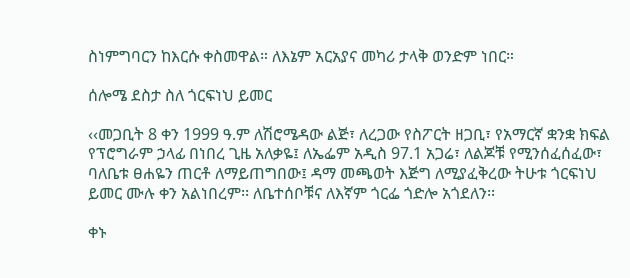ስነምግባርን ከእርሱ ቀስመዋል። ለእኔም አርአያና መካሪ ታላቅ ወንድም ነበር።

ሰሎሜ ደስታ ስለ ጎርፍነህ ይመር

‹‹መጋቢት 8 ቀን 1999 ዓ.ም ለሽሮሜዳው ልጅ፣ ለረጋው የስፖርት ዘጋቢ፣ የአማርኛ ቋንቋ ክፍል የፕሮግራም ኃላፊ በነበረ ጊዜ አለቃዬ፤ ለኤፌም አዲስ 97.1 አጋሬ፣ ለልጆቹ የሚንሰፈሰፈው፣ ባለቤቱ ፀሐዬን ጠርቶ ለማይጠግበው፤ ዳማ መጫወት እጅግ ለሚያፈቅረው ትሁቱ ጎርፍነህ ይመር ሙሉ ቀን አልነበረም፡፡ ለቤተሰቦቹና ለእኛም ጎርፌ ጎድሎ አጎደለን፡፡

ቀኑ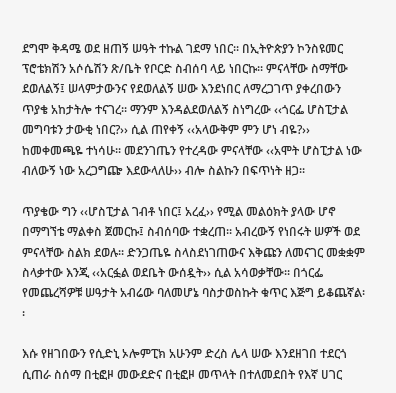ደግሞ ቅዳሜ ወደ ዘጠኝ ሠዓት ተኩል ገደማ ነበር፡፡ በኢትዮጵያን ኮንስዩመር ፕሮቴክሽን አሶሴሽን ጽ/ቤት የቦርድ ስብሰባ ላይ ነበርኩ፡፡ ምናላቸው ስማቸው ደወለልኝ፤ ሠላምታውንና የደወለልኝ ሠው እንደነበር ለማረጋገጥ ያቀረበውን ጥያቄ አከታትሎ ተናገረ፡፡ ማንም እንዳልደወለልኝ ስነግረው ‹‹ጎርፌ ሆስፒታል መግባቱን ታውቂ ነበር?›› ሲል ጠየቀኝ ‹‹አላውቅም ምን ሆነ ብዬ?›› ከመቀመጫዬ ተነሳሁ፡፡ መደንገጤን የተረዳው ምናላቸው ‹‹አሞት ሆስፒታል ነው ብለውኝ ነው አረጋግጬ እደውላለሁ›› ብሎ ስልኩን በፍጥነት ዘጋ፡፡

ጥያቄው ግን ‹‹ሆስፒታል ገብቶ ነበር፤ አረፈ›› የሚል መልዕክት ያላው ሆኖ በማግኘቴ ማልቀስ ጀመርኩ፤ ስብሰባው ተቋረጠ፡፡ አብረውኝ የነበሩት ሠዎች ወደ ምናላቸው ስልክ ደወሉ፡፡ ድንጋጤዬ ስላስደነገጠውና እቅጩን ለመናገር መቋቋም ስላቃተው እንጂ ‹‹አርፏል ወደቤት ውሰዷት›› ሲል አሳወቃቸው፡፡ በጎርፌ የመጨረሻዎቹ ሠዓታት አብሬው ባለመሆኔ ባስታወስኩት ቁጥር እጅግ ይቆጨኛል፡፡

እሱ የዘገበውን የሲድኒ ኦሎምፒክ አሁንም ድረስ ሌላ ሠው እንደዘገበ ተደርጎ ሲጠራ ስሰማ በቲፎዞ መውደድና በቲፎዞ መጥላት በተለመደበት የእኛ ሀገር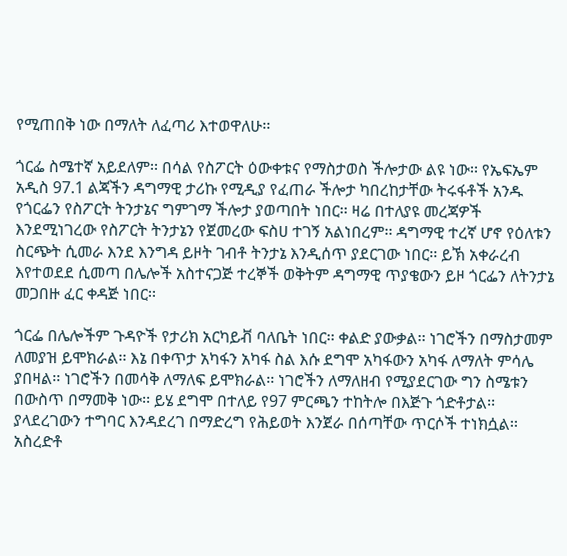የሚጠበቅ ነው በማለት ለፈጣሪ እተወዋለሁ፡፡

ጎርፌ ስሜተኛ አይደለም፡፡ በሳል የስፖርት ዕውቀቱና የማስታወስ ችሎታው ልዩ ነው፡፡ የኤፍኤም አዲስ 97.1 ልጃችን ዳግማዊ ታሪኩ የሚዲያ የፈጠራ ችሎታ ካበረከታቸው ትሩፋቶች አንዱ የጎርፌን የስፖርት ትንታኔና ግምገማ ችሎታ ያወጣበት ነበር፡፡ ዛሬ በተለያዩ መረጃዎች እንደሚነገረው የስፖርት ትንታኔን የጀመረው ፍስሀ ተገኝ አልነበረም፡፡ ዳግማዊ ተረኛ ሆኖ የዕለቱን ስርጭት ሲመራ እንደ እንግዳ ይዞት ገብቶ ትንታኔ እንዲሰጥ ያደርገው ነበር፡፡ ይኽ አቀራረብ እየተወደደ ሲመጣ በሌሎች አስተናጋጅ ተረኞች ወቅትም ዳግማዊ ጥያቄውን ይዞ ጎርፌን ለትንታኔ መጋበዙ ፈር ቀዳጅ ነበር፡፡

ጎርፌ በሌሎችም ጉዳዮች የታሪክ አርካይቭ ባለቤት ነበር፡፡ ቀልድ ያውቃል፡፡ ነገሮችን በማስታመም ለመያዝ ይሞክራል፡፡ እኔ በቀጥታ አካፋን አካፋ ስል እሱ ደግሞ አካፋውን አካፋ ለማለት ምሳሌ ያበዛል፡፡ ነገሮችን በመሳቅ ለማለፍ ይሞክራል፡፡ ነገሮችን ለማለዘብ የሚያደርገው ግን ስሜቱን በውስጥ በማመቅ ነው፡፡ ይሄ ደግሞ በተለይ የ97 ምርጫን ተከትሎ በእጅጉ ጎድቶታል፡፡ ያላደረገውን ተግባር እንዳደረገ በማድረግ የሕይወት እንጀራ በሰጣቸው ጥርሶች ተነክሷል፡፡ አስረድቶ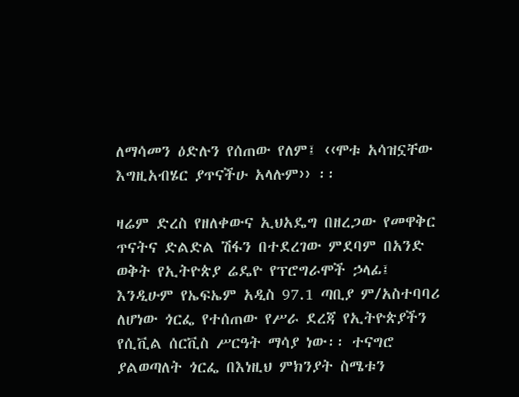ለማሳመን ዕድሉን የሰጠው የለም፤ ‹‹ሞቱ አሳዝኗቸው እግዚአብሄር ያጥናችሁ አላሉም›› ፡፡

ዛሬም ድረስ የዘለቀውና ኢህአዴግ በዘረጋው የመዋቅር ጥናትና ድልድል ሽፋን በተደረገው ምደባም በአንድ ወቅት የኢትዮጵያ ሬዴዮ የፕሮግራሞች ኃላፊ፤ እንዲሁም የኤፍኤም አዲስ 97.1 ጣቢያ ም/አስተባባሪ ለሆነው ጎርፌ የተሰጠው የሥራ ደረጃ የኢትዮጵያችን የሲቪል ሰርቪስ ሥርዓት ማሳያ ነው፡፡ ተናግሮ ያልወጣለት ጎርፌ በእነዚህ ምክንያት ስሜቱን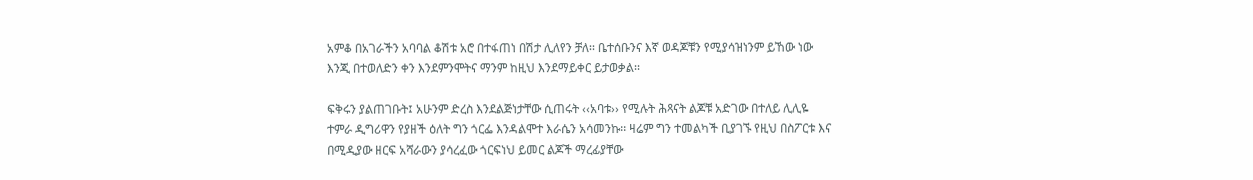አምቆ በአገራችን አባባል ቆሽቱ አሮ በተፋጠነ በሽታ ሊለየን ቻለ፡፡ ቤተሰቡንና እኛ ወዳጆቹን የሚያሳዝነንም ይኸው ነው እንጂ በተወለድን ቀን እንደምንሞትና ማንም ከዚህ እንደማይቀር ይታወቃል፡፡

ፍቅሩን ያልጠገቡት፤ አሁንም ድረስ እንደልጅነታቸው ሲጠሩት ‹‹አባቱ›› የሚሉት ሕጻናት ልጆቹ አድገው በተለይ ሊሊዬ ተምራ ዲግሪዋን የያዘች ዕለት ግን ጎርፌ እንዳልሞተ እራሴን አሳመንኩ፡፡ ዛሬም ግን ተመልካች ቢያገኙ የዚህ በስፖርቱ እና በሚዲያው ዘርፍ አሻራውን ያሳረፈው ጎርፍነህ ይመር ልጆች ማረፊያቸው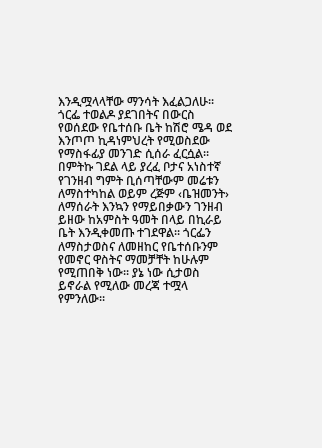እንዲሟላላቸው ማንሳት እፈልጋለሁ፡፡ ጎርፌ ተወልዶ ያደገበትና በውርስ የወሰደው የቤተሰቡ ቤት ከሽሮ ሜዳ ወደ እንጦጦ ኪዳነምህረት የሚወስደው የማስፋፊያ መንገድ ሲሰራ ፈርሷል፡፡ በምትኩ ገደል ላይ ያረፈ ቦታና አነስተኛ የገንዘብ ግምት ቢሰጣቸውም መሬቱን ለማስተካከል ወይም ረጅም ‹ቤዝመንት› ለማሰራት እንኳን የማይበቃውን ገንዘብ ይዘው ከአምስት ዓመት በላይ በኪራይ ቤት እንዲቀመጡ ተገደዋል፡፡ ጎርፌን ለማስታወስና ለመዘከር የቤተሰቡንም የመኖር ዋስትና ማመቻቸት ከሁሉም የሚጠበቅ ነው፡፡ ያኔ ነው ሲታወስ ይኖራል የሚለው መረጃ ተሟላ የምንለው፡፡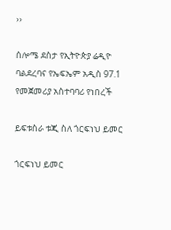››

ሰሎሜ ደስታ የኢትዮጵያ ሬዲዮ ባልደረባና የኤፍኤም አዲስ 97.1 የመጀመሪያ አስተባባሪ የነበረች

ይፍቱስራ ቱጂ ስለ ጎርፍነህ ይመር

ጎርፍነህ ይመር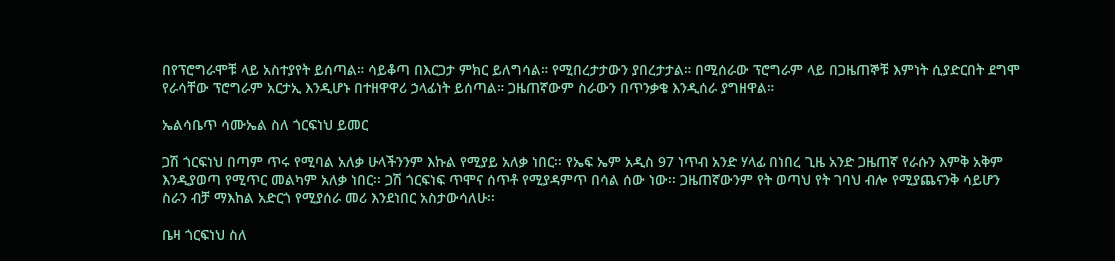በየፕሮግራሞቹ ላይ አስተያየት ይሰጣል። ሳይቆጣ በእርጋታ ምክር ይለግሳል። የሚበረታታውን ያበረታታል። በሚሰራው ፕሮግራም ላይ በጋዜጠኞቹ እምነት ሲያድርበት ደግሞ የራሳቸው ፕሮግራም አርታኢ እንዲሆኑ በተዘዋዋሪ ኃላፊነት ይሰጣል። ጋዜጠኛውም ስራውን በጥንቃቄ እንዲሰራ ያግዘዋል።

ኤልሳቤጥ ሳሙኤል ስለ ጎርፍነህ ይመር

ጋሽ ጎርፍነህ በጣም ጥሩ የሚባል አለቃ ሁላችንንም እኩል የሚያይ አለቃ ነበር፡፡ የኤፍ ኤም አዲስ 97 ነጥብ አንድ ሃላፊ በነበረ ጊዜ አንድ ጋዜጠኛ የራሱን እምቅ አቅም እንዲያወጣ የሚጥር መልካም አለቃ ነበር፡፡ ጋሽ ጎርፍነፍ ጥሞና ሰጥቶ የሚያዳምጥ በሳል ሰው ነው፡፡ ጋዜጠኛውንም የት ወጣህ የት ገባህ ብሎ የሚያጨናንቅ ሳይሆን ስራን ብቻ ማእከል አድርጎ የሚያሰራ መሪ እንደነበር አስታውሳለሁ፡፡

ቤዛ ጎርፍነህ ስለ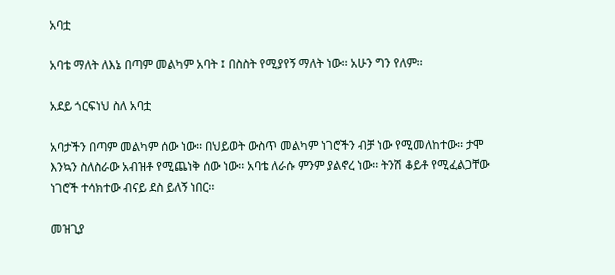አባቷ

አባቴ ማለት ለእኔ በጣም መልካም አባት ፤ በስስት የሚያየኝ ማለት ነው፡፡ አሁን ግን የለም፡፡

አደይ ጎርፍነህ ስለ አባቷ

አባታችን በጣም መልካም ሰው ነው፡፡ በህይወት ውስጥ መልካም ነገሮችን ብቻ ነው የሚመለከተው፡፡ ታሞ እንኳን ስለስራው አብዝቶ የሚጨነቅ ሰው ነው፡፡ አባቴ ለራሱ ምንም ያልኖረ ነው፡፡ ትንሽ ቆይቶ የሚፈልጋቸው ነገሮች ተሳክተው ብናይ ደስ ይለኝ ነበር፡፡

መዝጊያ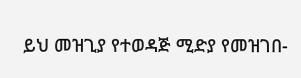ይህ መዝጊያ የተወዳጅ ሚድያ የመዝገበ-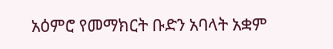አዕምሮ የመማክርት ቡድን አባላት አቋም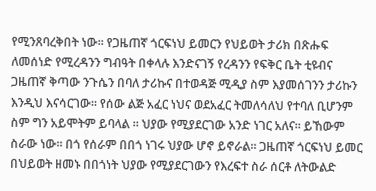የሚንጸባረቅበት ነው፡፡ የጋዜጠኛ ጎርፍነህ ይመርን የህይወት ታሪክ በጽሑፍ ለመሰነድ የሚረዳንን ግብዓት በቀላሉ እንድናገኝ የረዳንን የፍቅር ቤት ቲዩብና ጋዜጠኛ ቅጣው ንጉሴን በባለ ታሪኩና በተወዳጅ ሚዲያ ስም እያመሰገንን ታሪኩን እንዲህ እናሳርገው። የሰው ልጅ አፈር ነህና ወደአፈር ትመለሳለህ የተባለ ቢሆንም ስም ግን አይሞትም ይባላል ። ህያው የሚያደርገው አንድ ነገር አለና። ይኸውም ስራው ነው። በጎ የሰራም በበጎ ነገሩ ህያው ሆኖ ይኖራል፡፡ ጋዜጠኛ ጎርፍነህ ይመር በህይወት ዘመኑ በበጎነት ህያው የሚያደርገውን የእረፍተ ስራ ሰርቶ ለትውልድ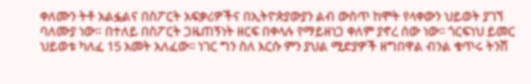ቀለሙን ትቶ አልፏልና በስፖርት አፍቃሪዎችና በኢትዮጵያውያን ልብ ውስጥ ከሞት የላቀውን ህይወት ያገኘ ባለሙያ ነው። በተለይ በስፖርት ጋዜጠኝነት ዘርፍ በቀላሉ የማይዘነጋ ቀለም ያኖረ ሰው ነው፡፡ ጎርፍነህ ይመር ህይወቱ ካለፈ 15 አመት አለፈው፡፡ ነገር ግን ስለ እርሱ ምን ያህል ሚድያዎች ዘግበዋል ብንል ቁጥሩ ትንሽ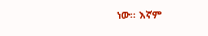ነው፡፡ እኛም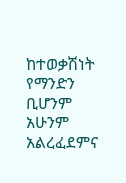ከተወቃሽነት የማንድን ቢሆንም አሁንም አልረፈደምና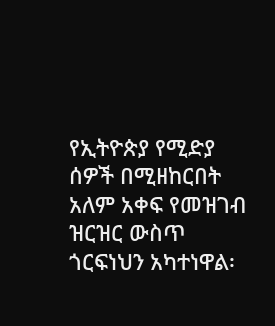የኢትዮጵያ የሚድያ ሰዎች በሚዘከርበት አለም አቀፍ የመዝገብ ዝርዝር ውስጥ ጎርፍነህን አካተነዋል፡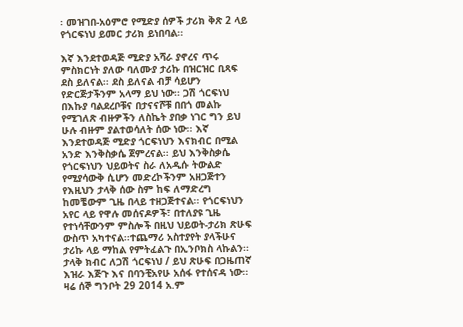፡ መዝገበ-አዕምሮ የሚድያ ሰዎች ታሪክ ቅጽ 2 ላይ የጎርፍነህ ይመር ታሪክ ይነበባል፡፡

እኛ እንደተወዳጅ ሚድያ አሻራ ያኖረና ጥሩ ምስክርነት ያለው ባለሙያ ታሪኩ በዝርዝር ቢጻፍ ደስ ይለናል፡፡ ደስ ይለናል ብቻ ሳይሆን የድርጅታችንም አላማ ይህ ነው፡፡ ጋሽ ጎርፍነህ በእኩያ ባልደረቦቹና በታናናሾቹ በበጎ መልኩ የሚገለጽ ብዙዎችን ለስኬት ያበቃ ነገር ግን ይህ ሁሉ ብዙም ያልተወሳለት ሰው ነው፡፡ እኛ እንደተወዳጅ ሚድያ ጎርፍነህን እናክብር በሚል አንድ እንቅስቃሴ ጀምረናል፡፡ ይህ እንቅስቃሴ የጎርፍነህን ህይወትና ስራ ለአዲሱ ትውልድ የሚያሳውቅ ሲሆን መድረኮችንም አዘጋጅተን የእዚህን ታላቅ ሰው ስም ከፍ ለማድረግ ከመቼውም ጊዜ በላይ ተዘጋጅተናል፡፡ የጎርፍነህን አየር ላይ የዋሉ መሰናዶዎች፣ በተለያዩ ጊዜ የተነሳቸውንም ምስሎች በዚህ ህይወት-ታሪክ ጽሁፍ ውስጥ አካተናል፡፡ተጨማሪ አስተያየት ያላችሁና ታሪኩ ላይ ማከል የምትፈልጉ በኢንቦክስ ላኩልን፡፡ ታላቅ ክብር ለጋሽ ጎርፍነህ / ይህ ጽሁፍ በጋዜጠኛ እዝራ እጅጉ እና በባንቺአየሁ አሰፋ የተሰናዳ ነው፡፡ዛሬ ሰኞ ግንቦት 29 2014 አ.ም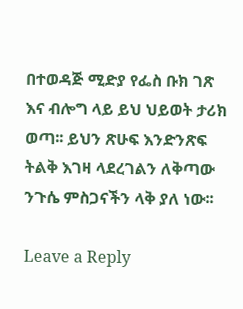በተወዳጅ ሚድያ የፌስ ቡክ ገጽ እና ብሎግ ላይ ይህ ህይወት ታሪክ ወጣ፡፡ ይህን ጽሁፍ እንድንጽፍ ትልቅ እገዛ ላደረገልን ለቅጣው ንጉሴ ምስጋናችን ላቅ ያለ ነው፡፡

Leave a Reply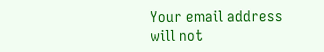Your email address will not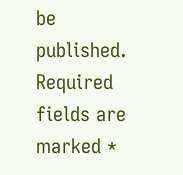be published. Required fields are marked *